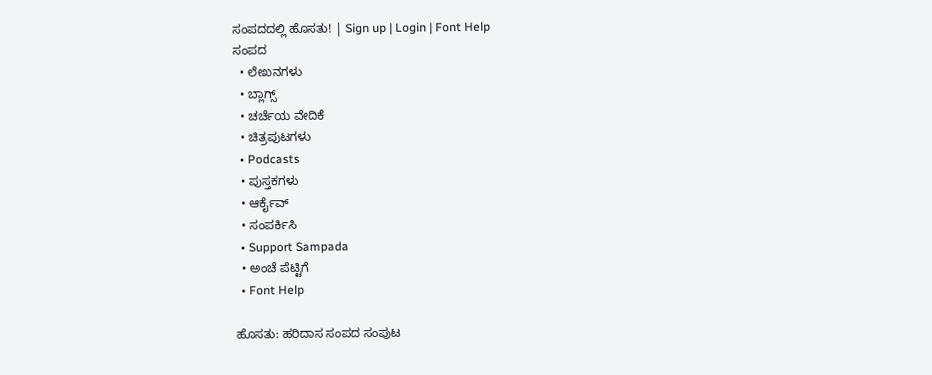ಸಂಪದದಲ್ಲಿ ಹೊಸತು! | Sign up | Login | Font Help
ಸಂಪದ
  • ಲೇಖನಗಳು
  • ಬ್ಲಾಗ್ಸ್
  • ಚರ್ಚೆಯ ವೇದಿಕೆ
  • ಚಿತ್ರಪುಟಗಳು
  • Podcasts
  • ಪುಸ್ತಕಗಳು
  • ಆರ್ಕೈವ್
  • ಸಂಪರ್ಕಿಸಿ
  • Support Sampada
  • ಅಂಚೆ ಪೆಟ್ಟಿಗೆ
  • Font Help

ಹೊಸತು: ಹರಿದಾಸ ಸಂಪದ ಸಂಪುಟ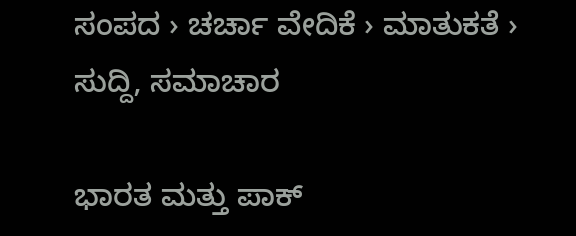ಸಂಪದ › ಚರ್ಚಾ ವೇದಿಕೆ › ಮಾತುಕತೆ › ಸುದ್ದಿ, ಸಮಾಚಾರ

ಭಾರತ ಮತ್ತು ಪಾಕ್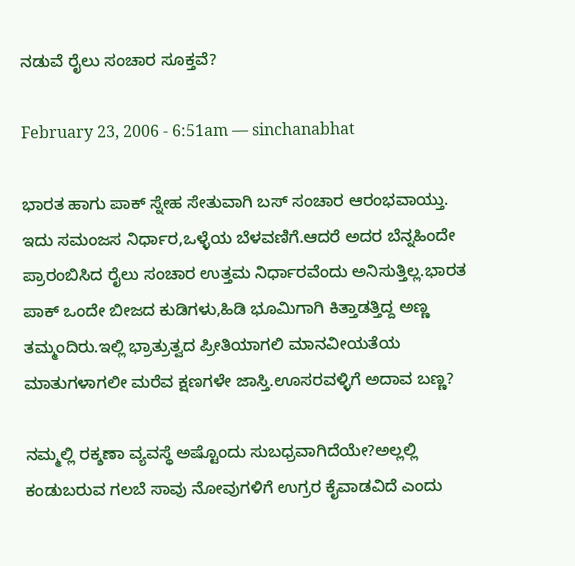ನಡುವೆ ರೈಲು ಸಂಚಾರ ಸೂಕ್ತವೆ?

February 23, 2006 - 6:51am — sinchanabhat

ಭಾರತ ಹಾಗು ಪಾಕ್ ಸ್ನೇಹ ಸೇತುವಾಗಿ ಬಸ್ ಸಂಚಾರ ಆರಂಭವಾಯ್ತು. ಇದು ಸಮಂಜಸ ನಿರ್ಧಾರ,ಒಳ್ಳೆಯ ಬೆಳವಣಿಗೆ.ಆದರೆ ಅದರ ಬೆನ್ನಹಿಂದೇ ಪ್ರಾರಂಬಿಸಿದ ರೈಲು ಸಂಚಾರ ಉತ್ತಮ ನಿರ್ಧಾರವೆಂದು ಅನಿಸುತ್ತಿಲ್ಲ.ಭಾರತ ಪಾಕ್ ಒಂದೇ ಬೀಜದ ಕುಡಿಗಳು,ಹಿಡಿ ಭೂಮಿಗಾಗಿ ಕಿತ್ತಾಡತ್ತಿದ್ದ ಅಣ್ಣ ತಮ್ಮಂದಿರು.ಇಲ್ಲಿ ಭ್ರಾತ್ರುತ್ವದ ಪ್ರೀತಿಯಾಗಲಿ ಮಾನವೀಯತೆಯ ಮಾತುಗಳಾಗಲೀ ಮರೆವ ಕ್ಷಣಗಳೇ ಜಾಸ್ತಿ.ಊಸರವಳ್ಳಿಗೆ ಅದಾವ ಬಣ್ಣ?

ನಮ್ಮಲ್ಲಿ ರಕ್ಶಣಾ ವ್ಯವಸ್ಥೆ ಅಷ್ಟೊಂದು ಸುಬಧ್ರವಾಗಿದೆಯೇ?ಅಲ್ಲಲ್ಲಿ ಕಂಡುಬರುವ ಗಲಬೆ ಸಾವು ನೋವುಗಳಿಗೆ ಉಗ್ರರ ಕೈವಾಡವಿದೆ ಎಂದು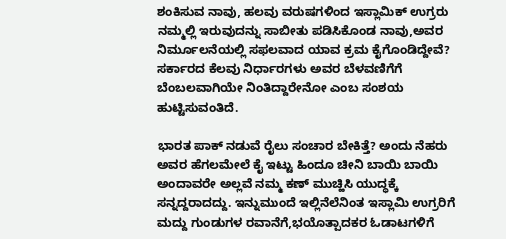ಶಂಕಿಸುವ ನಾವು, ಹಲವು ವರುಷಗಳಿಂದ ಇಸ್ಲಾಮಿಕ್ ಉಗ್ರರು ನಮ್ಮಲ್ಲಿ ಇರುವುದನ್ನು ಸಾಬೀತು ಪಡಿಸಿಕೊಂಡ ನಾವು,ಅವರ ನಿರ್ಮೂಲನೆಯಲ್ಲಿ ಸಫಲವಾದ ಯಾವ ಕ್ರಮ ಕೈಗೊಂಡಿದ್ದೇವೆ? ಸರ್ಕಾರದ ಕೆಲವು ನಿರ್ಧಾರಗಳು ಅವರ ಬೆಳವಣಿಗೆಗೆ ಬೆಂಬಲವಾಗಿಯೇ ನಿಂತಿದ್ದಾರೇನೋ ಎಂಬ ಸಂಶಯ ಹುಟ್ಟಿಸುವಂತಿದೆ.

ಭಾರತ ಪಾಕ್ ನಡುವೆ ರೈಲು ಸಂಚಾರ ಬೇಕಿತ್ತೆ? ಅಂದು ನೆಹರು ಅವರ ಹೆಗಲಮೇಲೆ ಕೈ ಇಟ್ಟು ಹಿಂದೂ ಚೀನಿ ಬಾಯಿ ಬಾಯಿ ಅಂದಾವರೇ ಅಲ್ಲವೆ ನಮ್ಮ ಕಣ್ ಮುಚ್ಹಿಸಿ ಯುದ್ಧಕ್ಕೆ ಸನ್ನದ್ದರಾದದ್ದು. ಇನ್ನುಮುಂದೆ ಇಲ್ಲಿನೆಲೆನಿಂತ ಇಸ್ಲಾಮಿ ಉಗ್ರರಿಗೆ ಮದ್ದು ಗುಂಡುಗಳ ರವಾನೆಗೆ,ಭಯೊತ್ಪಾದಕರ ಓಡಾಟಗಳಿಗೆ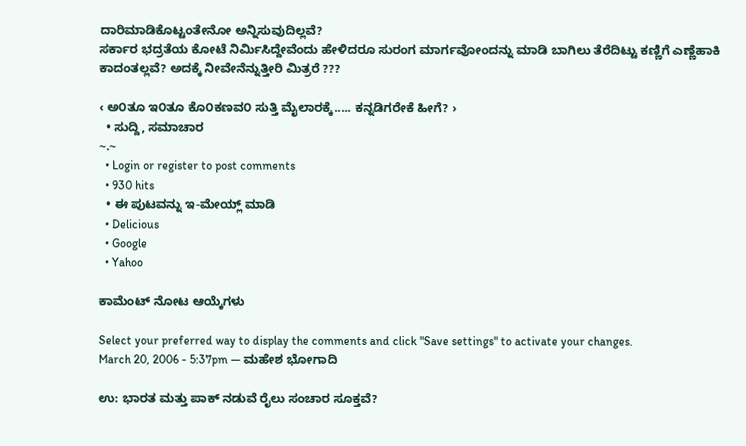ದಾರಿಮಾಡಿಕೊಟ್ಟಂತೇನೋ ಅನ್ನಿಸುವುದಿಲ್ಲವೆ?
ಸರ್ಕಾರ ಭದ್ರತೆಯ ಕೋಟೆ ನಿರ್ಮಿಸಿದ್ದೇವೆಂದು ಹೇಳಿದರೂ ಸುರಂಗ ಮಾರ್ಗವೋಂದನ್ನು ಮಾಡಿ ಬಾಗಿಲು ತೆರೆದಿಟ್ಟು ಕಣ್ಣಿಗೆ ಎಣ್ಣೆಹಾಕಿ ಕಾದಂತಲ್ಲವೆ? ಅದಕ್ಕೆ ನೀವೇನೆನ್ನುತ್ತೀರಿ ಮಿತ್ರರೆ ???

‹ ಅ೦ತೂ ಇ೦ತೂ ಕೊ೦ಕಣವ೦ ಸುತ್ತಿ ಮೈಲಾರಕ್ಕೆ..... ಕನ್ನಡಿಗರೇಕೆ ಹೀಗೆ? ›
  • ಸುದ್ದಿ, ಸಮಾಚಾರ
~.~
  • Login or register to post comments
  • 930 hits
  • ಈ ಪುಟವನ್ನು ಇ-ಮೇಯ್ಲ್ ಮಾಡಿ
  • Delicious
  • Google
  • Yahoo

ಕಾಮೆಂಟ್ ನೋಟ ಆಯ್ಕೆಗಳು

Select your preferred way to display the comments and click "Save settings" to activate your changes.
March 20, 2006 - 5:37pm — ಮಹೇಶ ಭೋಗಾದಿ

ಉ: ಭಾರತ ಮತ್ತು ಪಾಕ್ ನಡುವೆ ರೈಲು ಸಂಚಾರ ಸೂಕ್ತವೆ?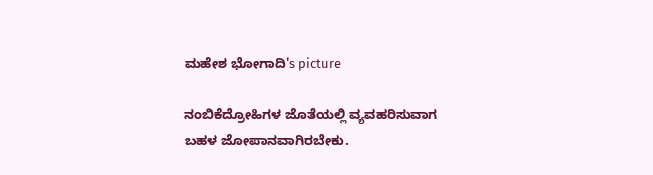ಮಹೇಶ ಭೋಗಾದಿ's picture

ನಂಬಿಕೆದ್ರೋಹಿಗಳ ಜೊತೆಯಲ್ಲಿ ವ್ಯವಹರಿಸುವಾಗ ಬಹಳ ಜೋಪಾನವಾಗಿರಬೇಕು.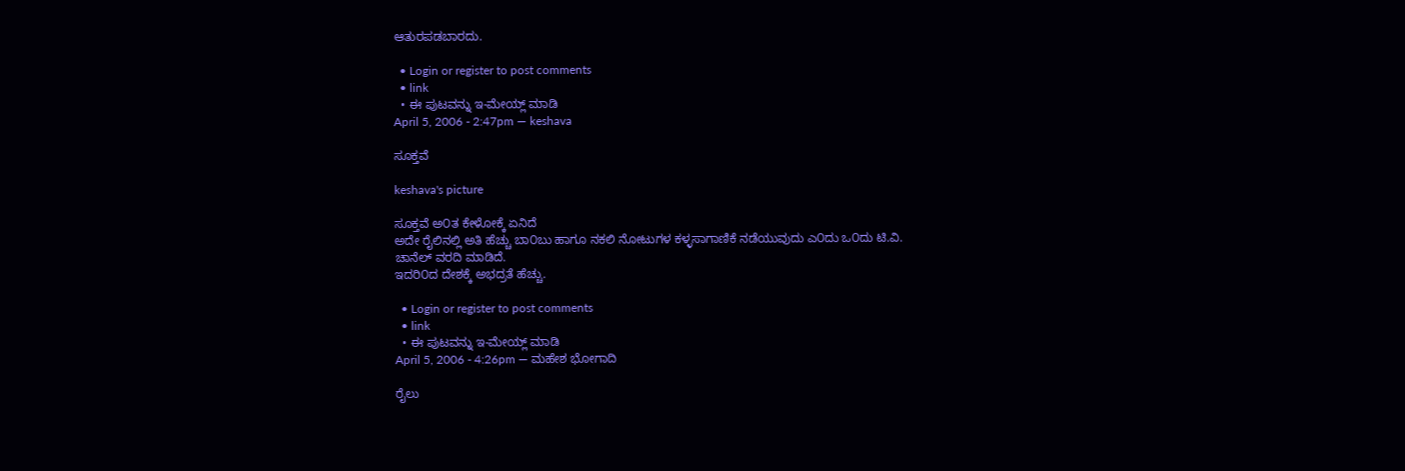ಆತುರಪಡಬಾರದು.

  • Login or register to post comments
  • link
  • ಈ ಪುಟವನ್ನು ಇ-ಮೇಯ್ಲ್ ಮಾಡಿ
April 5, 2006 - 2:47pm — keshava

ಸೂಕ್ತವೆ

keshava's picture

ಸೂಕ್ತವೆ ಅ೦ತ ಕೇಳೋಕ್ಕೆ ಏನಿದೆ
ಅದೇ ರೈಲಿನಲ್ಲಿ ಅತಿ ಹೆಚ್ಚು ಬಾ೦ಬು ಹಾಗೂ ನಕಲಿ ನೋಟುಗಳ ಕಳ್ಳಸಾಗಾಣಿಕೆ ನಡೆಯುವುದು ಎ೦ದು ಒ೦ದು ಟಿ.ವಿ.
ಚಾನೆಲ್ ವರದಿ ಮಾಡಿದೆ.
ಇದರಿ೦ದ ದೇಶಕ್ಕೆ ಅಭದ್ರತೆ ಹೆಚ್ಚು.

  • Login or register to post comments
  • link
  • ಈ ಪುಟವನ್ನು ಇ-ಮೇಯ್ಲ್ ಮಾಡಿ
April 5, 2006 - 4:26pm — ಮಹೇಶ ಭೋಗಾದಿ

ರೈಲು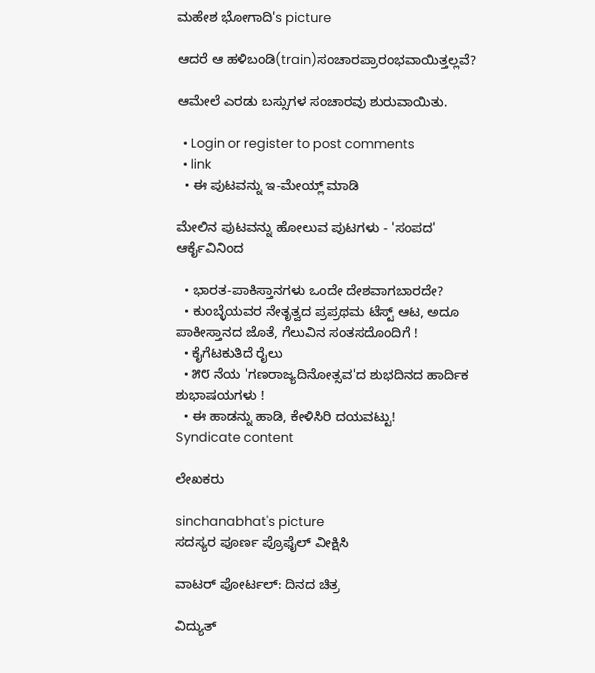ಮಹೇಶ ಭೋಗಾದಿ's picture

ಆದರೆ ಆ ಹಳಿಬಂಡಿ(train)ಸಂಚಾರಪ್ರಾರಂಭವಾಯಿತ್ತಲ್ಲವೆ?

ಆಮೇಲೆ ಎರಡು ಬಸ್ಸುಗಳ ಸಂಚಾರವು ಶುರುವಾಯಿತು.

  • Login or register to post comments
  • link
  • ಈ ಪುಟವನ್ನು ಇ-ಮೇಯ್ಲ್ ಮಾಡಿ

ಮೇಲಿನ ಪುಟವನ್ನು ಹೋಲುವ ಪುಟಗಳು - 'ಸಂಪದ' ಆರ್ಕೈವಿನಿಂದ

  • ಭಾರತ-ಪಾಕಿಸ್ತಾನಗಳು ಒಂದೇ ದೇಶವಾಗಬಾರದೇ?
  • ಕುಂಬ್ಳೆಯವರ ನೇತೃತ್ವದ ಪ್ರಪ್ರಥಮ ಟೆಸ್ಟ್ ಆಟ, ಅದೂ ಪಾಕೀಸ್ತಾನದ ಜೊತೆ, ಗೆಲುವಿನ ಸಂತಸದೊಂದಿಗೆ !
  • ಕೈಗೆಟಕುತಿದೆ ರೈಲು
  • ೫೮ ನೆಯ 'ಗಣರಾಜ್ಯದಿನೋತ್ಸವ'ದ ಶುಭದಿನದ ಹಾರ್ದಿಕ ಶುಭಾಷಯಗಳು !
  • ಈ ಹಾಡನ್ನು ಹಾಡಿ, ಕೇಳಿಸಿರಿ ದಯವಟ್ಟು!
Syndicate content

ಲೇಖಕರು

sinchanabhat's picture
ಸದಸ್ಯರ ಪೂರ್ಣ ಪ್ರೊಫೈಲ್ ವೀಕ್ಷಿಸಿ

ವಾಟರ್ ಪೋರ್ಟಲ್: ದಿನದ ಚಿತ್ರ

ವಿದ್ಯುತ್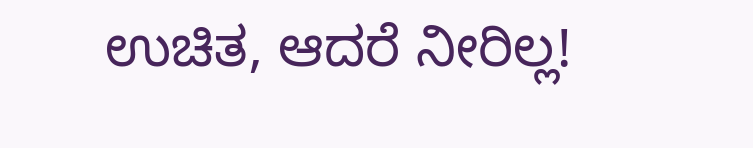ಉಚಿತ, ಆದರೆ ನೀರಿಲ್ಲ!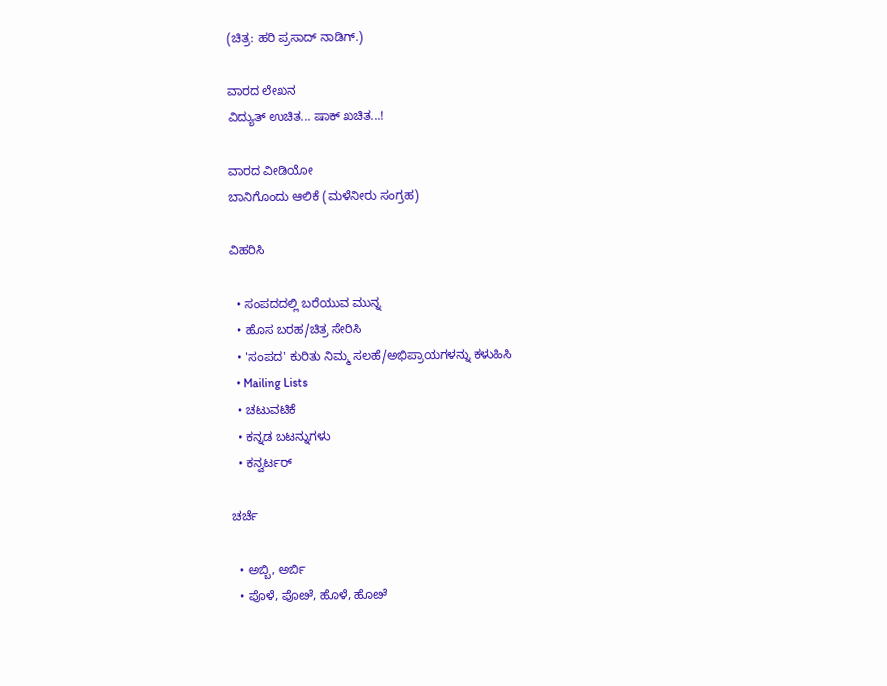(ಚಿತ್ರ: ಹರಿ ಪ್ರಸಾದ್ ನಾಡಿಗ್.)

ವಾರದ ಲೇಖನ
ವಿದ್ಯುತ್ ಉಚಿತ... ಷಾಕ್ ಖಚಿತ...!

ವಾರದ ವೀಡಿಯೋ
ಬಾನಿಗೊಂದು ಆಲಿಕೆ (ಮಳೆನೀರು ಸಂಗ್ರಹ)

ವಿಹರಿಸಿ

  • ಸಂಪದದಲ್ಲಿ ಬರೆಯುವ ಮುನ್ನ
  • ಹೊಸ ಬರಹ/ಚಿತ್ರ ಸೇರಿಸಿ
  • 'ಸಂಪದ' ಕುರಿತು ನಿಮ್ಮ ಸಲಹೆ/ಅಭಿಪ್ರಾಯಗಳನ್ನು ಕಳುಹಿಸಿ
  • Mailing Lists
  • ಚಟುವಟಿಕೆ
  • ಕನ್ನಡ ಬಟನ್ನುಗಳು
  • ಕನ್ವರ್ಟರ್

ಚರ್ಚೆ

  • ಅಬ್ಬಿ, ಅರ್ಬಿ
  • ಪೊಳೆ, ಪೊೞೆ, ಹೊಳೆ, ಹೊೞೆ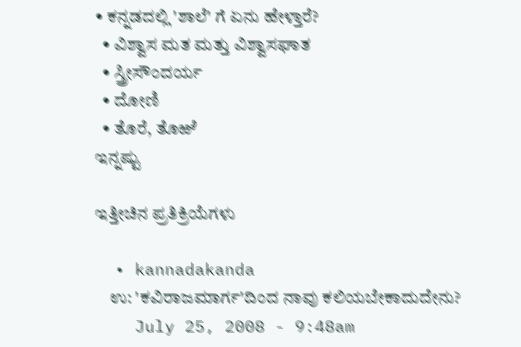• ಕನ್ನಡದಲ್ಲಿ 'ಶಾಲೆ' ಗೆ ಏನು ಹೇಳ್ತಾರೆ?
  • ವಿಶ್ವಾಸ ಮತ ಮತ್ತು ವಿಶ್ವಾಸಘಾತ
  • ಸ್ತ್ರೀಸೌಂದರ್ಯ
  • ದೋಣಿ
  • ತೊರೆ, ತೊಱೆ
ಇನ್ನಷ್ಟು

ಇತ್ತೀಚಿನ ಪ್ರತಿಕ್ರಿಯೆಗಳು

  • kannadakanda
    ಉ: 'ಕವಿರಾಜಮಾರ್ಗ'ದಿಂದ ನಾವು ಕಲಿಯಬೇಕಾದುದೇನು?
    July 25, 2008 - 9:48am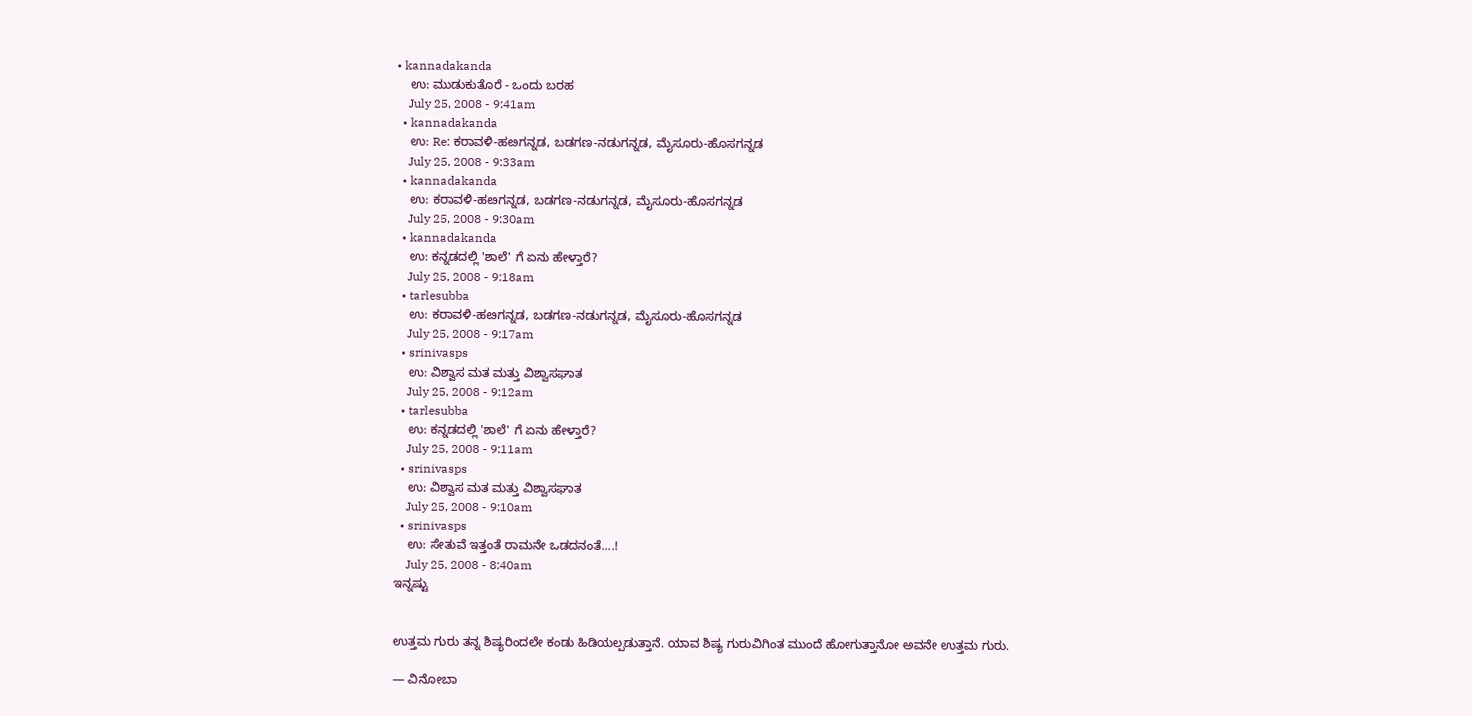• kannadakanda
    ಉ: ಮುಡುಕುತೊರೆ - ಒಂದು ಬರಹ
    July 25, 2008 - 9:41am
  • kannadakanda
    ಉ: Re: ಕರಾವಳಿ-ಹೞಗನ್ನಡ, ಬಡಗಣ-ನಡುಗನ್ನಡ, ಮೈಸೂರು-ಹೊಸಗನ್ನಡ
    July 25, 2008 - 9:33am
  • kannadakanda
    ಉ: ಕರಾವಳಿ-ಹೞಗನ್ನಡ, ಬಡಗಣ-ನಡುಗನ್ನಡ, ಮೈಸೂರು-ಹೊಸಗನ್ನಡ
    July 25, 2008 - 9:30am
  • kannadakanda
    ಉ: ಕನ್ನಡದಲ್ಲಿ 'ಶಾಲೆ' ಗೆ ಏನು ಹೇಳ್ತಾರೆ?
    July 25, 2008 - 9:18am
  • tarlesubba
    ಉ: ಕರಾವಳಿ-ಹೞಗನ್ನಡ, ಬಡಗಣ-ನಡುಗನ್ನಡ, ಮೈಸೂರು-ಹೊಸಗನ್ನಡ
    July 25, 2008 - 9:17am
  • srinivasps
    ಉ: ವಿಶ್ವಾಸ ಮತ ಮತ್ತು ವಿಶ್ವಾಸಘಾತ
    July 25, 2008 - 9:12am
  • tarlesubba
    ಉ: ಕನ್ನಡದಲ್ಲಿ 'ಶಾಲೆ' ಗೆ ಏನು ಹೇಳ್ತಾರೆ?
    July 25, 2008 - 9:11am
  • srinivasps
    ಉ: ವಿಶ್ವಾಸ ಮತ ಮತ್ತು ವಿಶ್ವಾಸಘಾತ
    July 25, 2008 - 9:10am
  • srinivasps
    ಉ: ಸೇತುವೆ ಇತ್ತಂತೆ ರಾಮನೇ ಒಡದನಂತೆ....!
    July 25, 2008 - 8:40am
ಇನ್ನಷ್ಟು


ಉತ್ತಮ ಗುರು ತನ್ನ ಶಿಷ್ಯರಿಂದಲೇ ಕಂಡು ಹಿಡಿಯಲ್ಪಡುತ್ತಾನೆ. ಯಾವ ಶಿಷ್ಯ ಗುರುವಿಗಿಂತ ಮುಂದೆ ಹೋಗುತ್ತಾನೋ ಅವನೇ ಉತ್ತಮ ಗುರು.

— ವಿನೋಬಾ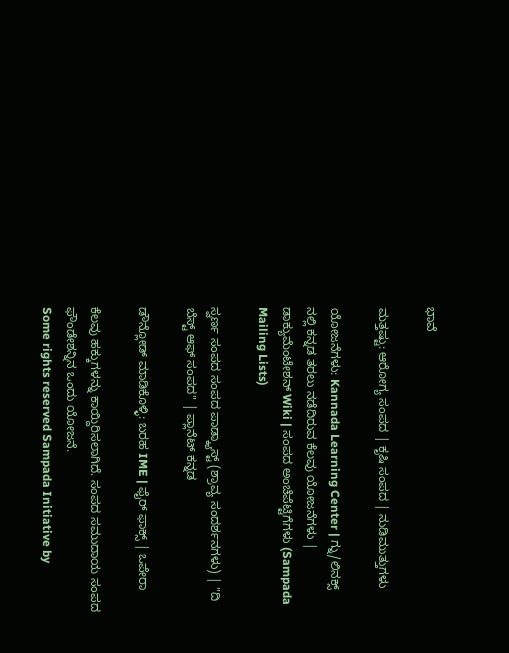ಭಾವೆ

ಮತ್ತಷ್ಟು: ಆರೋಗ್ಯ ಸಂಪದ | ಕೃಷಿ ಸಂಪದ | ನುಡಿಮುತ್ತುಗಳು

ಯೋಜನೆಗಳು: Kannada Learning Center | ಗ್ನು/ಲಿನಕ್ಸ್ ನಲ್ಲಿ ಕನ್ನಡ ತರಲು ನಡೆದಿರುವ ಕೆಲವು ಯೋಜನೆಗಳು | ಡಾಕ್ಯುಮೆಂಟೇಶನ್ Wiki | ಸಂಪದ ಅಂಚೆಪೆಟ್ಟಿಗೆಗಳು (Sampada Mailing Lists)

ಸ್ವರ್ಣ ಸಂಪದ ಸಂಪದ ಪಾಡ್ಕ್ಯಾಸ್ಟ್ (ಶ್ರಾವ್ಯ ಸಂದರ್ಶನಗಳು) | "ದಿ ಬೆಸ್ಟ್ ಆಫ್ ಸಂಪದ" | ಪ್ಲಾನೆಟ್ ಕನ್ನಡ

ಡೌನ್ಲೋಡ್ ಮಾಡಿಕೊಳ್ಳಿ: ಬರಹ IME | ಫೈರ್ ಫಾಕ್ಸ್ | ಒಪೇರಾ

ಕೆಲವು ಹಕ್ಕುಗಳನ್ನು ಕಾಯ್ದಿರಿಸಲಾಗಿದೆ. ಸಂಪದ ಸಮುದಾಯ ಸಂಪದ ಫೌಂಡೇಶನ್ನಿನ ಒಂದು ಯೋಜನೆ.
Some rights reserved Sampada Initiative by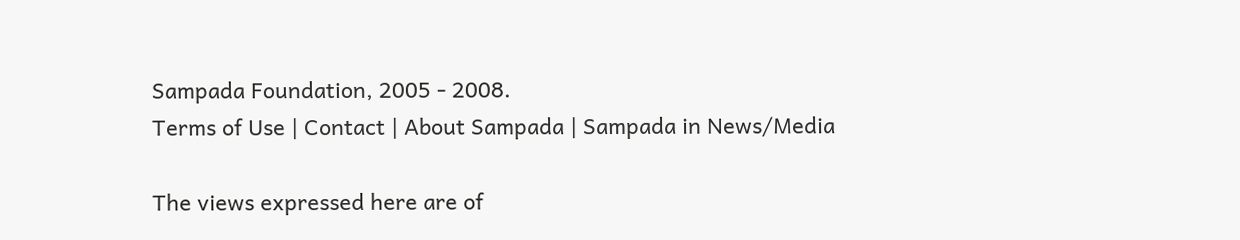Sampada Foundation, 2005 - 2008.
Terms of Use | Contact | About Sampada | Sampada in News/Media

The views expressed here are of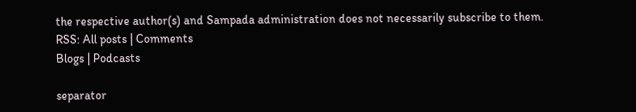the respective author(s) and Sampada administration does not necessarily subscribe to them.
RSS: All posts | Comments
Blogs | Podcasts

separator